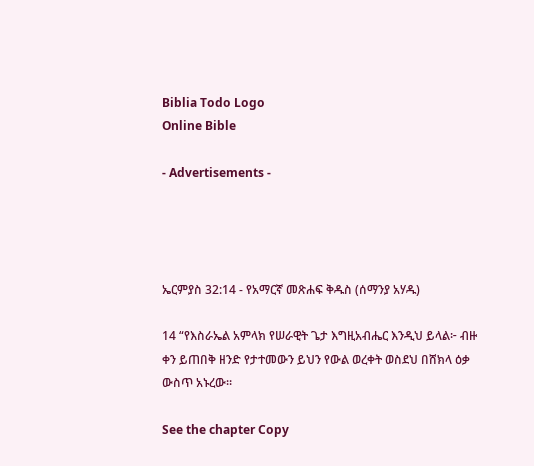Biblia Todo Logo
Online Bible

- Advertisements -




ኤርምያስ 32:14 - የአማርኛ መጽሐፍ ቅዱስ (ሰማንያ አሃዱ)

14 “የእስራኤል አምላክ የሠራዊት ጌታ እግዚአብሔር እንዲህ ይላል፦ ብዙ ቀን ይጠበቅ ዘንድ የታተመውን ይህን የውል ወረቀት ወስደህ በሸክላ ዕቃ ውስጥ አኑረው።

See the chapter Copy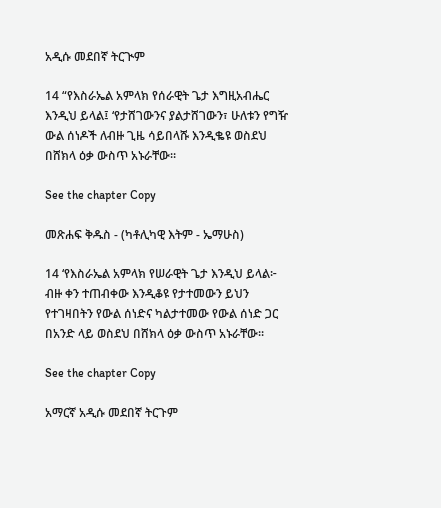አዲሱ መደበኛ ትርጒም

14 “የእስራኤል አምላክ የሰራዊት ጌታ እግዚአብሔር እንዲህ ይላል፤ ‘የታሸገውንና ያልታሸገውን፣ ሁለቱን የግዥ ውል ሰነዶች ለብዙ ጊዜ ሳይበላሹ እንዲቈዩ ወስደህ በሸክላ ዕቃ ውስጥ አኑራቸው።

See the chapter Copy

መጽሐፍ ቅዱስ - (ካቶሊካዊ እትም - ኤማሁስ)

14 ‘የእስራኤል አምላክ የሠራዊት ጌታ እንዲህ ይላል፦ ብዙ ቀን ተጠብቀው እንዲቆዩ የታተመውን ይህን የተገዛበትን የውል ሰነድና ካልታተመው የውል ሰነድ ጋር በአንድ ላይ ወስደህ በሸክላ ዕቃ ውስጥ አኑራቸው።

See the chapter Copy

አማርኛ አዲሱ መደበኛ ትርጉም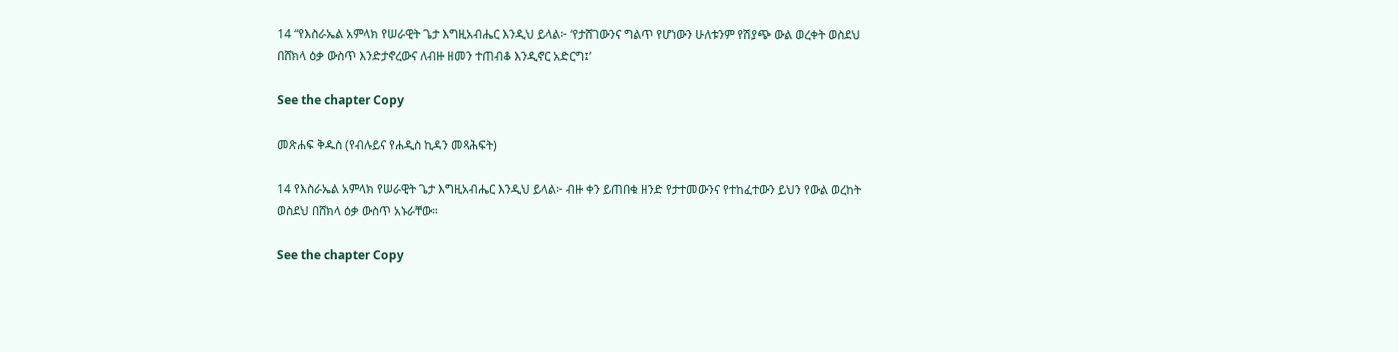14 “የእስራኤል አምላክ የሠራዊት ጌታ እግዚአብሔር እንዲህ ይላል፦ ‘የታሸገውንና ግልጥ የሆነውን ሁለቱንም የሽያጭ ውል ወረቀት ወስደህ በሸክላ ዕቃ ውስጥ እንድታኖረውና ለብዙ ዘመን ተጠብቆ እንዲኖር አድርግ፤’

See the chapter Copy

መጽሐፍ ቅዱስ (የብሉይና የሐዲስ ኪዳን መጻሕፍት)

14 የእስራኤል አምላክ የሠራዊት ጌታ እግዚአብሔር እንዲህ ይላል፦ ብዙ ቀን ይጠበቁ ዘንድ የታተመውንና የተከፈተውን ይህን የውል ወረከት ወስደህ በሸክላ ዕቃ ውስጥ አኑራቸው።

See the chapter Copy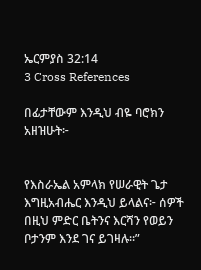ኤርምያስ 32:14
3 Cross References

በፊታቸውም እንዲህ ብዬ ባሮክን አዘዝሁት፦


የእስራኤል አምላክ የሠራዊት ጌታ እግዚአብሔር እንዲህ ይላልና፦ ሰዎች በዚህ ምድር ቤትንና እርሻን የወይን ቦታንም እንደ ገና ይገዛሉ።”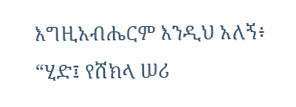እግዚአብሔርም እንዲህ አለኝ፥ “ሂድ፤ የሸክላ ሠሪ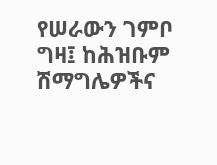የሠራውን ገምቦ ግዛ፤ ከሕዝቡም ሽማግሌዎችና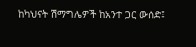ከካህናት ሽማግሌዎች ከአንተ ጋር ውሰድ፤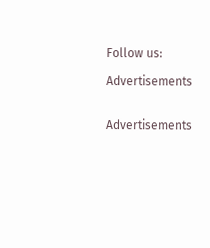Follow us:

Advertisements


Advertisements